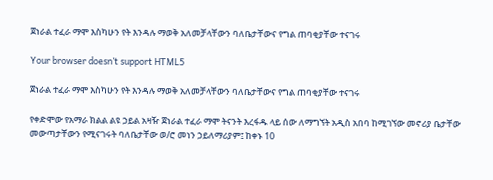ጀነራል ተፈራ ማሞ እስካሁን የት እንዳሉ ማወቅ አለመቻላቸውን ባለቤታቸውና የግል ጠባቂያቸው ተናገሩ

Your browser doesn’t support HTML5

ጀነራል ተፈራ ማሞ እስካሁን የት እንዳሉ ማወቅ አለመቻላቸውን ባለቤታቸውና የግል ጠባቂያቸው ተናገሩ

የቀድሞው የአማራ ክልል ልዩ ኃይል አዛዥ ጀነራል ተፈራ ማሞ ትናንት እረፋዱ ላይ ሰው ለማግኘት አዲስ አበባ ከሚገኘው መኖሪያ ቤታቸው መውጣታቸውን የሚናገሩት ባለቤታቸው ወ/ሮ መነን ኃይለማሪያም፤ ከቀኑ 10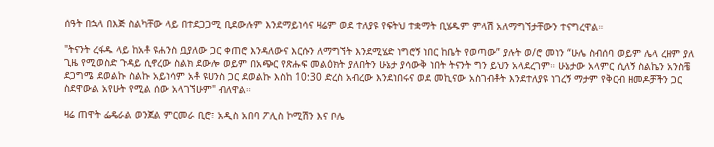ሰዓት በኋላ በእጅ ስልካቸው ላይ በተደጋጋሚ ቢደውሉም እንደማይነሳና ዛሬም ወደ ተለያዩ የፍትህ ተቋማት ቢሄዱም ምላሽ አለማግኘታቸውን ተናግረዋል።

"ትናንት ረፋዱ ላይ ከአቶ ዩሐንስ ቧያለው ጋር ቀጠሮ እንዳለውና እርሱን ለማግኘት እንደሚሄድ ነግሮኝ ነበር ከቤት የወጣው” ያሉት ወ/ሮ መነን “ሁሌ ስብሰባ ወይም ሌላ ረዘም ያለ ጊዜ የሚወስድ ጉዳይ ሲኖረው ስልክ ደውሎ ወይም በአጭር የጽሑፍ መልዕክት ያለበትን ሁኔታ ያሳውቅ ነበት ትናንት ግን ይህን አላደረገም። ሁኔታው አላምር ሲለኝ ስልኬን አንስቼ ደጋግሜ ደወልኩ ስልኩ አይነሳም አቶ ዩሀንስ ጋር ደወልኩ እስከ 10:30 ድረስ አብረው እንደነበሩና ወደ መኪናው አስገብቶት እንደተለያዩ ነገረኝ ማታም የቅርብ ዘመዶቻችን ጋር ስደዋውል አየሁት የሚል ሰው አላገኘሁም" ብለዋል።

ዛሬ ጠዋት ፌዴራል ወንጀል ምርመራ ቢሮ፣ አዲስ አበባ ፖሊስ ኮሚሽን እና ቦሌ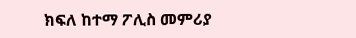ክፍለ ከተማ ፖሊስ መምሪያ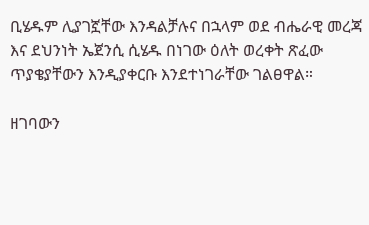ቢሄዱም ሊያገኟቸው እንዳልቻሉና በኋላም ወደ ብሔራዊ መረጃ እና ደህንነት ኤጀንሲ ሲሄዱ በነገው ዕለት ወረቀት ጽፈው ጥያቄያቸውን እንዲያቀርቡ እንደተነገራቸው ገልፀዋል።

ዘገባውን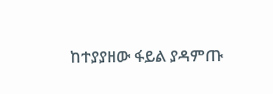ከተያያዘው ፋይል ያዳምጡ